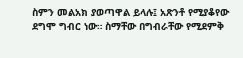ስምን መልአክ ያወጣዋል ይላሉ፤ አጽንቶ የሚያቆየው ደግሞ ግብር ነው። ስማቸው በግብራቸው የሚደምቅ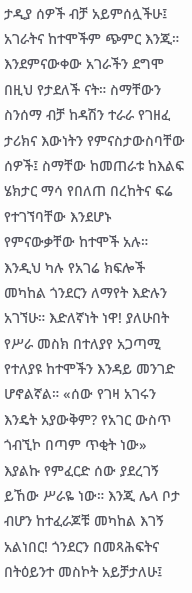ታዲያ ሰዎች ብቻ አይምሰሏችሁ፤ አገራትና ከተሞችም ጭምር እንጂ። እንደምናውቀው አገራችን ደግሞ በዚህ የታደለች ናት። ስማቸውን ስንሰማ ብቻ ከዳሽን ተራራ የገዘፈ ታሪክና እውነትን የምናስታውስባቸው ሰዎች፤ ስማቸው ከመጠራቱ ከእልፍ ሄክታር ማሳ የበለጠ በረከትና ፍሬ የተገኘባቸው እንደሆኑ የምናውቃቸው ከተሞች አሉ። እንዲህ ካሉ የአገሬ ክፍሎች መካከል ጎንደርን ለማየት እድሉን አገኘሁ። እድለኛነት ነዋ! ያለሁበት የሥራ መስክ በተለያየ አጋጣሚ የተለያዩ ከተሞችን እንዳይ መንገድ ሆኖልኛል። «ሰው የገዛ አገሩን እንዴት አያውቅም? የአገር ውስጥ ጎብኚኮ በጣም ጥቂት ነው» እያልኩ የምፈርድ ሰው ያደረገኝ ይኸው ሥራዬ ነው። እንጂ ሌላ ቦታ ብሆን ከተፈራጆቹ መካከል እገኝ አልነበር! ጎንደርን በመጻሕፍትና በትዕይንተ መስኮት አይቻታለሁ፤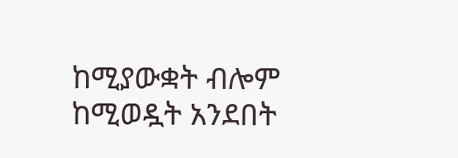ከሚያውቋት ብሎም ከሚወዷት አንደበት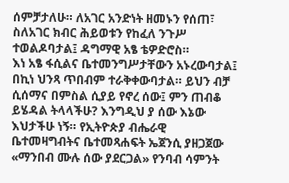ሰምቻታለሁ። ለአገር አንድነት ዘመኑን የሰጠ፣ ስለአገር ክብር ሕይወቱን የከፈለ ንጉሥ ተወልዶባታል፤ ዳግማዊ አፄ ቴዎድሮስ።
እነ አፄ ፋሲልና ቤተመንግሥታቸውን አኑረውባታል፤ በኪነ ህንጻ ጥበብም ተራቅቀውባታል። ይህን ብቻ ሲሰማና በምስል ሲያይ የኖረ ሰው፤ ምን ጠብቆ ይሄዳል ትላላችሁ? እንግዲህ ያ ሰው እኔው እህታችሁ ነኝ። የኢትዮጵያ ብሔራዊ ቤተመዛግብትና ቤተመጻሐፍት ኤጀንሲ ያዘጋጀው «ማንበብ ሙሉ ሰው ያደርጋል» የንባብ ሳምንት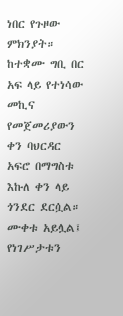ነበር የጉዞው ምክንያት። ከተቋሙ ግቢ በር አፍ ላይ የተነሳው መኪና የመጀመሪያውን ቀን ባህርዳር አፍሮ በማግስቱ እኩለ ቀን ላይ ጎንደር ደርሷል። ሙቀቱ አይሏል፤ የነገሥታቱን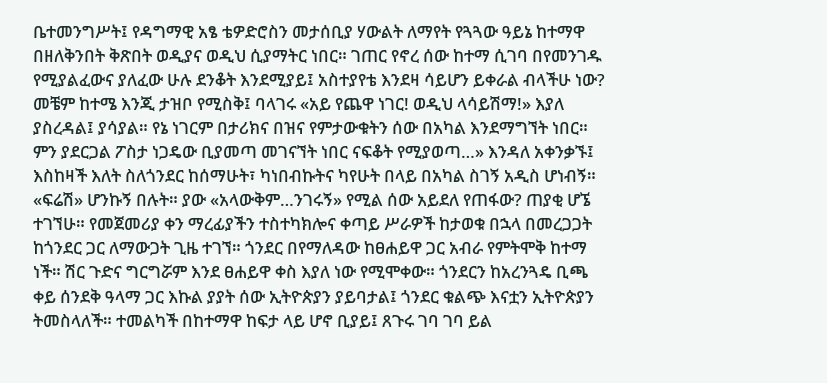ቤተመንግሥት፤ የዳግማዊ አፄ ቴዎድሮስን መታሰቢያ ሃውልት ለማየት የጓጓው ዓይኔ ከተማዋ በዘለቅንበት ቅጽበት ወዲያና ወዲህ ሲያማትር ነበር። ገጠር የኖረ ሰው ከተማ ሲገባ በየመንገዱ የሚያልፈውና ያለፈው ሁሉ ደንቆት እንደሚያይ፤ አስተያየቴ እንደዛ ሳይሆን ይቀራል ብላችሁ ነው? መቼም ከተሜ እንጂ ታዝቦ የሚስቅ፤ ባላገሩ «አይ የጨዋ ነገር! ወዲህ ላሳይሽማ!» እያለ ያስረዳል፤ ያሳያል። የኔ ነገርም በታሪክና በዝና የምታውቁትን ሰው በአካል እንደማግኘት ነበር።
ምን ያደርጋል ፖስታ ነጋዴው ቢያመጣ መገናኘት ነበር ናፍቆት የሚያወጣ…» እንዳለ አቀንቃኙ፤ እስከዛች እለት ስለጎንደር ከሰማሁት፣ ካነበብኩትና ካየሁት በላይ በአካል ስገኝ አዲስ ሆነብኝ። «ፍሬሽ» ሆንኩኝ በሉት። ያው «አላውቅም…ንገሩኝ» የሚል ሰው አይደለ የጠፋው? ጠያቂ ሆኜ ተገኘሁ። የመጀመሪያ ቀን ማረፊያችን ተስተካክሎና ቀጣይ ሥራዎች ከታወቁ በኋላ በመረጋጋት ከጎንደር ጋር ለማውጋት ጊዜ ተገኘ። ጎንደር በየማለዳው ከፀሐይዋ ጋር አብራ የምትሞቅ ከተማ ነች። ሽር ጉድና ግርግሯም እንደ ፀሐይዋ ቀስ እያለ ነው የሚሞቀው። ጎንደርን ከአረንጓዴ ቢጫ ቀይ ሰንደቅ ዓላማ ጋር እኩል ያያት ሰው ኢትዮጵያን ያይባታል፤ ጎንደር ቁልጭ እናቷን ኢትዮጵያን ትመስላለች። ተመልካች በከተማዋ ከፍታ ላይ ሆኖ ቢያይ፤ ጸጉሩ ገባ ገባ ይል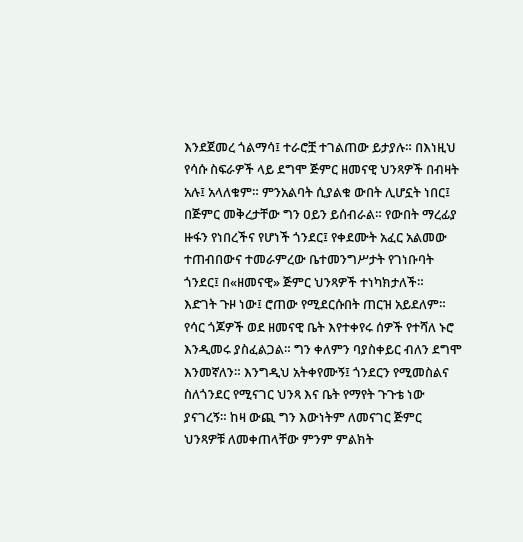እንደጀመረ ጎልማሳ፤ ተራሮቿ ተገልጠው ይታያሉ። በእነዚህ የሳሱ ስፍራዎች ላይ ደግሞ ጅምር ዘመናዊ ህንጻዎች በብዛት አሉ፤ አላለቁም። ምንአልባት ሲያልቁ ውበት ሊሆኗት ነበር፤ በጅምር መቅረታቸው ግን ዐይን ይሰብራል። የውበት ማረፊያ ዙፋን የነበረችና የሆነች ጎንደር፤ የቀደሙት አፈር አልመው ተጠብበውና ተመራምረው ቤተመንግሥታት የገነቡባት ጎንደር፤ በ«ዘመናዊ» ጅምር ህንጻዎች ተነካክታለች።
እድገት ጉዞ ነው፤ ሮጠው የሚደርሱበት ጠርዝ አይደለም። የሳር ጎጆዎች ወደ ዘመናዊ ቤት እየተቀየሩ ሰዎች የተሻለ ኑሮ እንዲመሩ ያስፈልጋል። ግን ቀለምን ባያስቀይር ብለን ደግሞ እንመኛለን። እንግዲህ አትቀየሙኝ፤ ጎንደርን የሚመስልና ስለጎንደር የሚናገር ህንጻ እና ቤት የማየት ጉጉቴ ነው ያናገረኝ። ከዛ ውጪ ግን እውነትም ለመናገር ጅምር ህንጻዎቹ ለመቀጠላቸው ምንም ምልክት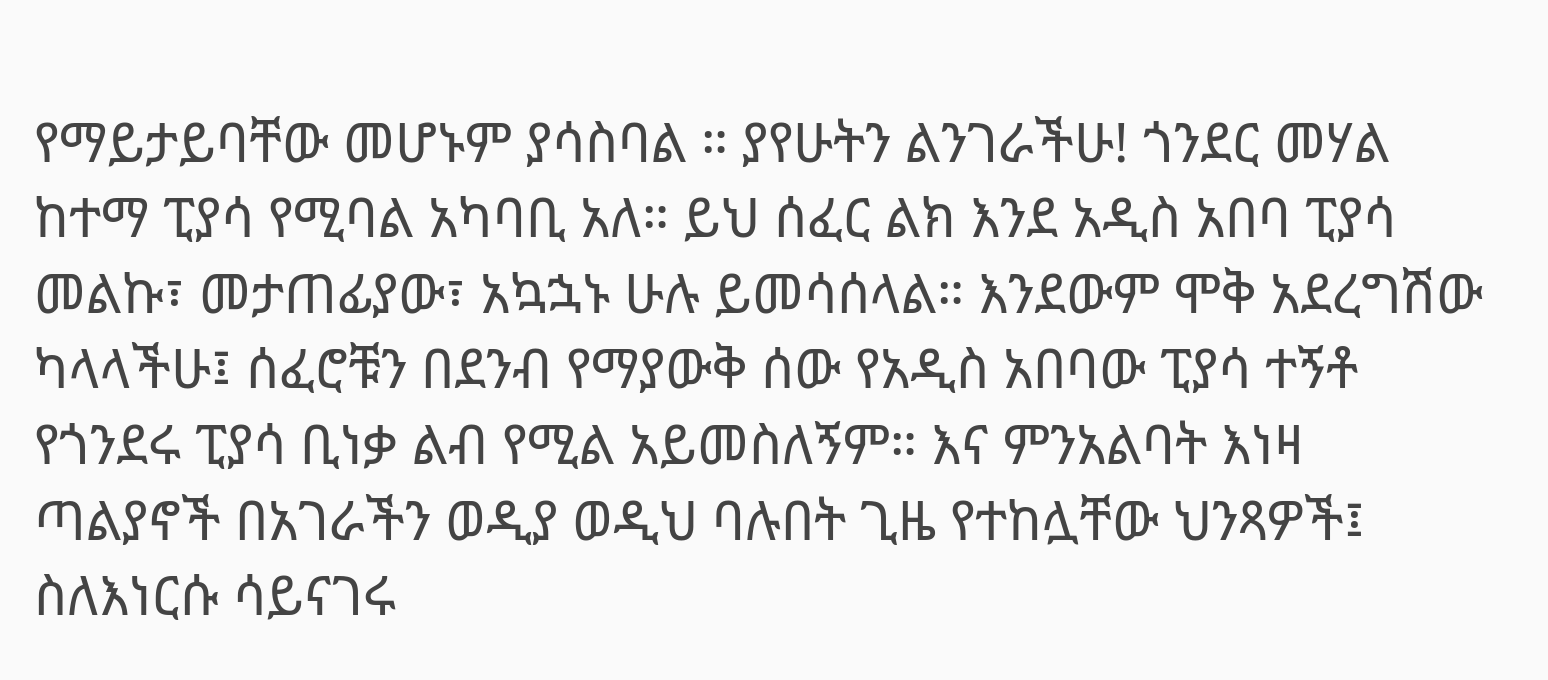የማይታይባቸው መሆኑም ያሳስባል ። ያየሁትን ልንገራችሁ! ጎንደር መሃል ከተማ ፒያሳ የሚባል አካባቢ አለ። ይህ ሰፈር ልክ እንደ አዲስ አበባ ፒያሳ መልኩ፣ መታጠፊያው፣ አኳኋኑ ሁሉ ይመሳሰላል። እንደውም ሞቅ አደረግሽው ካላላችሁ፤ ሰፈሮቹን በደንብ የማያውቅ ሰው የአዲስ አበባው ፒያሳ ተኝቶ የጎንደሩ ፒያሳ ቢነቃ ልብ የሚል አይመስለኝም። እና ምንአልባት እነዛ ጣልያኖች በአገራችን ወዲያ ወዲህ ባሉበት ጊዜ የተከሏቸው ህንጻዎች፤ ስለእነርሱ ሳይናገሩ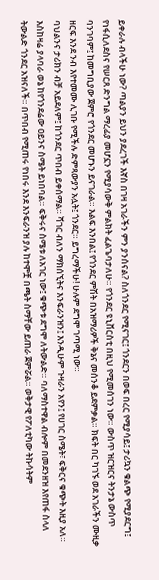ይቀራሉ ብላችሁ ነው? ጣልያን ይህን ያደረገች እኛስ በገዛ አገራችን ምን ያንሰናል? ስለጎንደር የሚናገር፤ ጎንደርን በወፍ በረር የሚያሳይ፤ ታሪኳን ቁልጭ የሚያደርግ፤ የነፋሲለደስና የሠርጸ ድንግል ማረፊያ መሆኗን የሚያሳውቅ ምልክት ፈልጌባታለሁ። የጎንደር ዩኒቨርስቲ በዚህ የሚመሰገን ነው። ውስጥ ዝርዝርና ትንታኔ ውስጥ ባንገባም፤ ከመግቢያው ጀምሮ የጎንደር መሆኑን ይናገራል። እልፍ እንበል፤ የጎንደር ምሽት በአዝማሪዎች ቅኔና መሰንቆ ይደምቃል። ክፍት በር ካገኙ ወደ አገራችን ሙዚቃ ዘርፍ እንደ ንብ እየተመሙ ሊገቡ የሚችሉ ድምጻውያን አሏት፤ ጎንደር። ይግረማችሁ! ሁሉም ደግሞ ገጣሚ ነው።
ባህልንና ታሪክን ብቻ አይደለም፤ ከጎንደር ጥበብ ይቀሰማል። ሻገር ብለን ማክሰኚትና እንፍራንዝን፤ እንዲሁም ጉዛራን አየን፤ የሀገር ስሜት፣ ፍቅርና ቁጭት እዚያ አለ። እስከዛሬ ያላባራ ወኔ ከየጎንደሬው ዐይንና ስሜት ይነበባል። ፍቅሩና ስሜቱ ለአገር ነው፤ ቁጭቱ ደግሞ ለትውልድ። ባለማስተዋል ብሎም በመደንዘዝ እየጠፋ ስላለ ትውልድ ጎንደር አዝናለች። በጥበብ የሚጠሩ የነበሩ እንደ እንፍራንዝ ያሉ ከተሞቿ በጫት ስማቸው ይጠራ ጀምሯል። ወቅታዊ የፖለቲካው ትኩሳትም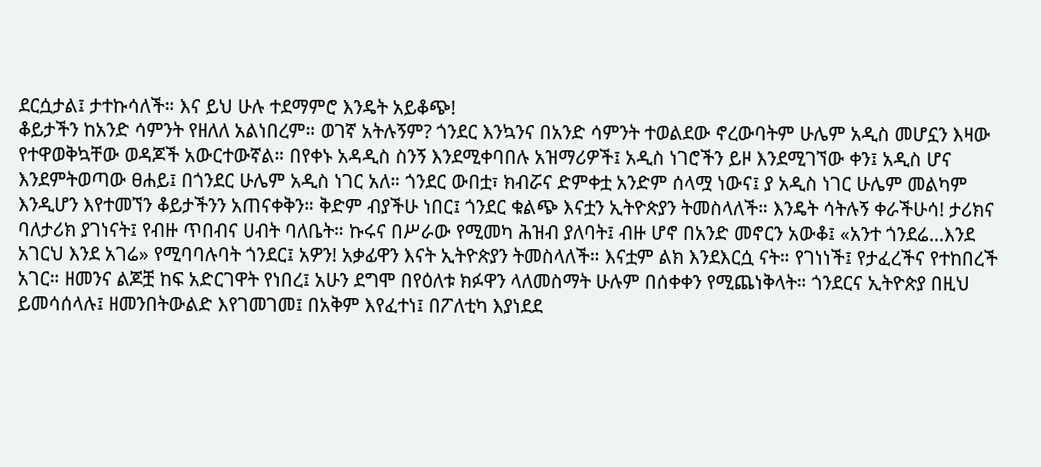ደርሷታል፤ ታተኩሳለች። እና ይህ ሁሉ ተደማምሮ እንዴት አይቆጭ!
ቆይታችን ከአንድ ሳምንት የዘለለ አልነበረም። ወገኛ አትሉኝም? ጎንደር እንኳንና በአንድ ሳምንት ተወልደው ኖረውባትም ሁሌም አዲስ መሆኗን እዛው የተዋወቅኳቸው ወዳጆች አውርተውኛል። በየቀኑ አዳዲስ ስንኝ እንደሚቀባበሉ አዝማሪዎች፤ አዲስ ነገሮችን ይዞ እንደሚገኘው ቀን፤ አዲስ ሆና እንደምትወጣው ፀሐይ፤ በጎንደር ሁሌም አዲስ ነገር አለ። ጎንደር ውበቷ፣ ክብሯና ድምቀቷ አንድም ሰላሟ ነውና፤ ያ አዲስ ነገር ሁሌም መልካም እንዲሆን እየተመኘን ቆይታችንን አጠናቀቅን። ቅድም ብያችሁ ነበር፤ ጎንደር ቁልጭ እናቷን ኢትዮጵያን ትመስላለች። እንዴት ሳትሉኝ ቀራችሁሳ! ታሪክና ባለታሪክ ያገነናት፤ የብዙ ጥበብና ሀብት ባለቤት። ኩሩና በሥራው የሚመካ ሕዝብ ያለባት፤ ብዙ ሆኖ በአንድ መኖርን አውቆ፤ «አንተ ጎንደሬ…እንደ አገርህ እንደ አገሬ» የሚባባሉባት ጎንደር፤ አዎን! አቃፊዋን እናት ኢትዮጵያን ትመስላለች። እናቷም ልክ እንደእርሷ ናት። የገነነች፤ የታፈረችና የተከበረች አገር። ዘመንና ልጆቿ ከፍ አድርገዋት የነበረ፤ አሁን ደግሞ በየዕለቱ ክፉዋን ላለመስማት ሁሉም በሰቀቀን የሚጨነቅላት። ጎንደርና ኢትዮጵያ በዚህ ይመሳሰላሉ፤ ዘመንበትውልድ እየገመገመ፤ በአቅም እየፈተነ፤ በፖለቲካ እያነደደ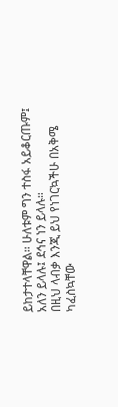ይከታተላቸዋል። ሁለቱም ግን ተስፋ አይቆርጡም፤ አለን ይላሉ፤ ደኅና ነን ይላሉ።
በዚህ ላብቃ እንጂ ይህ የነገርኳችሁ በአቅሜ ካፈስኳቸው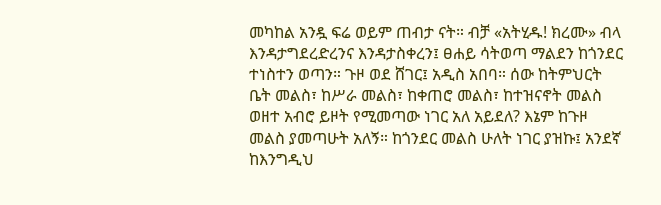መካከል አንዷ ፍሬ ወይም ጠብታ ናት። ብቻ «አትሂዱ! ክረሙ» ብላ እንዳታግደረድረንና እንዳታስቀረን፤ ፀሐይ ሳትወጣ ማልደን ከጎንደር ተነስተን ወጣን። ጉዞ ወደ ሸገር፤ አዲስ አበባ። ሰው ከትምህርት ቤት መልስ፣ ከሥራ መልስ፣ ከቀጠሮ መልስ፣ ከተዝናኖት መልስ ወዘተ አብሮ ይዞት የሚመጣው ነገር አለ አይደለ? እኔም ከጉዞ መልስ ያመጣሁት አለኝ። ከጎንደር መልስ ሁለት ነገር ያዝኩ፤ አንደኛ ከእንግዲህ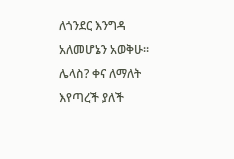ለጎንደር እንግዳ አለመሆኔን አወቅሁ። ሌላስ? ቀና ለማለት እየጣረች ያለች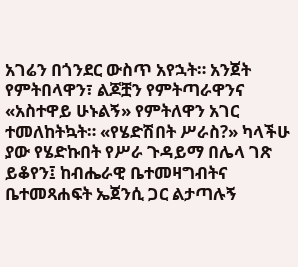አገሬን በጎንደር ውስጥ አየኋት። አንጀት የምትበላዋን፣ ልጆቿን የምትጣራዋንና «አስተዋይ ሁኑልኝ» የምትለዋን አገር ተመለከትኳት። «የሄድሽበት ሥራስ?» ካላችሁ ያው የሄድኩበት የሥራ ጉዳይማ በሌላ ገጽ ይቆየን፤ ከብሔራዊ ቤተመዛግብትና ቤተመጻሐፍት ኤጀንሲ ጋር ልታጣሉኝ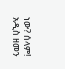ነው? ሰላም!
አዲስ ዘመን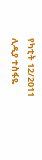የካቲት 12/2011
ሊዲያ ተስፋዬ